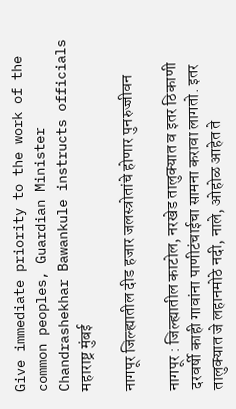Give immediate priority to the work of the common peoples, Guardian Minister Chandrashekhar Bawankule instructs officials
महाराष्ट्र मुंबई

नागपूर जिल्ह्यातील दीड हजार जलस्त्रोतांचे होणार पुनरुज्जीवन

नागपूर : जिल्ह्यातील काटोल, नरखेड तालुक्यात व इतर ठिकाणी दरवर्षी काही गावांना पाणीटंचाईचा सामना करावा लागतो. इतर तालुक्यात जे लहानमोठे नदी, नाले, ओहोळ आहेत ते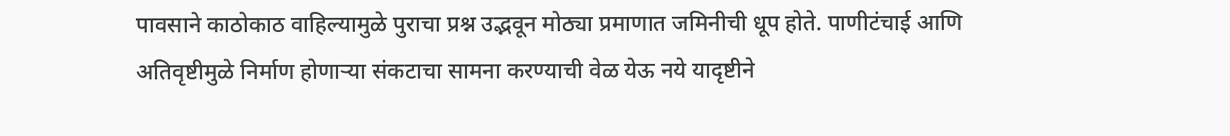पावसाने काठोकाठ वाहिल्यामुळे पुराचा प्रश्न उद्भवून मोठ्या प्रमाणात जमिनीची धूप होते. पाणीटंचाई आणि अतिवृष्टीमुळे निर्माण होणाऱ्या संकटाचा सामना करण्याची वेळ येऊ नये यादृष्टीने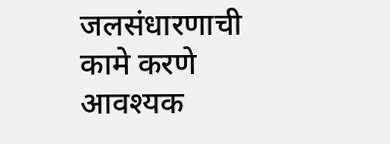जलसंधारणाची कामे करणे आवश्यक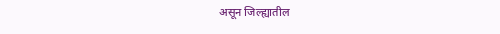असून जिल्ह्यातील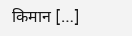किमान […]